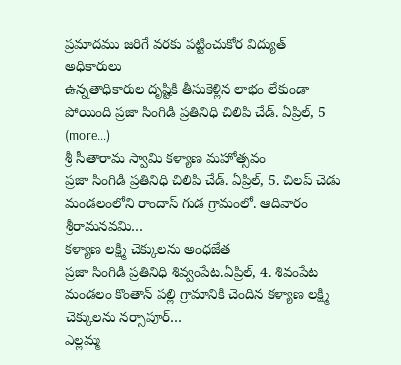ప్రమాదము జరిగే వరకు పట్టించుకోర విద్యుత్ అధికారులు
ఉన్నతాధికారుల దృష్టికి తీసుకెళ్లిన లాభం లేకుండా పోయింది ప్రజా సింగిడి ప్రతినిధి చిలిపి చేడ్. ఏప్రిల్, 5 (more…)
శ్రీ సీతారామ స్వామి కళ్యాణ మహోత్సవం
ప్రజా సింగిడి ప్రతినిధి చిలిపి చేడ్. ఏప్రిల్, 5. చిలప్ చెడు మండలంలోని రాందాస్ గుడ గ్రామంలో. ఆదివారం శ్రీరామనవమి…
కళ్యాణ లక్ష్మి చెక్కులను అంధజేత
ప్రజా సింగిడి ప్రతినిధి శివ్వంపేట.ఏప్రిల్, 4. శివంపేట మండలం కొంతాన్ పల్లి గ్రామానికి చెందిన కళ్యాణ లక్ష్మి చెక్కులను నర్సాపూర్…
ఎల్లమ్మ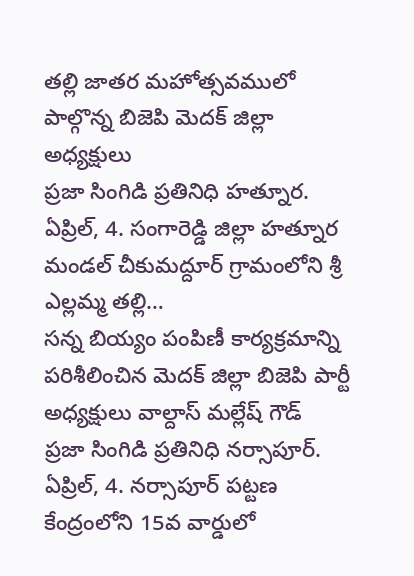తల్లి జాతర మహోత్సవములో పాల్గొన్న బిజెపి మెదక్ జిల్లా అధ్యక్షులు
ప్రజా సింగిడి ప్రతినిధి హత్నూర. ఏప్రిల్, 4. సంగారెడ్డి జిల్లా హత్నూర మండల్ చీకుమద్దూర్ గ్రామంలోని శ్రీ ఎల్లమ్మ తల్లి…
సన్న బియ్యం పంపిణీ కార్యక్రమాన్ని పరిశీలించిన మెదక్ జిల్లా బిజెపి పార్టీ అధ్యక్షులు వాల్దాస్ మల్లేష్ గౌడ్
ప్రజా సింగిడి ప్రతినిధి నర్సాపూర్. ఏప్రిల్, 4. నర్సాపూర్ పట్టణ కేంద్రంలోని 15వ వార్డులో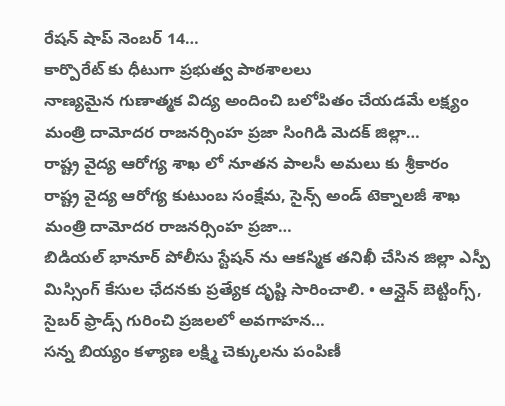రేషన్ షాప్ నెంబర్ 14…
కార్పొరేట్ కు ధీటుగా ప్రభుత్వ పాఠశాలలు
నాణ్యమైన గుణాత్మక విద్య అందించి బలోపితం చేయడమే లక్ష్యం మంత్రి దామోదర రాజనర్సింహ ప్రజా సింగిడి మెదక్ జిల్లా…
రాష్ట్ర వైద్య ఆరోగ్య శాఖ లో నూతన పాలసీ అమలు కు శ్రీకారం
రాష్ట్ర వైద్య ఆరోగ్య కుటుంబ సంక్షేమ, సైన్స్ అండ్ టెక్నాలజీ శాఖ మంత్రి దామోదర రాజనర్సింహ ప్రజా…
బిడియల్ భానూర్ పోలీసు స్టేషన్ ను ఆకస్మిక తనిఖీ చేసిన జిల్లా ఎస్పీ
మిస్సింగ్ కేసుల ఛేదనకు ప్రత్యేక దృష్టి సారించాలి. • ఆన్లైన్ బెట్టింగ్స్, సైబర్ ఫ్రాడ్స్ గురించి ప్రజలలో అవగాహన…
సన్న బియ్యం కళ్యాణ లక్ష్మి చెక్కులను పంపిణీ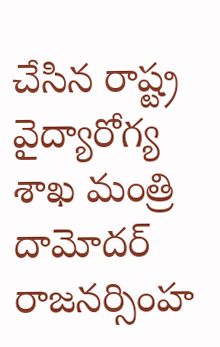చేసిన రాష్ట్ర వైద్యారోగ్య శాఖ మంత్రి దామోదర్ రాజనర్సింహ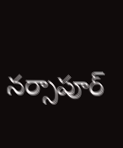నర్సాపూర్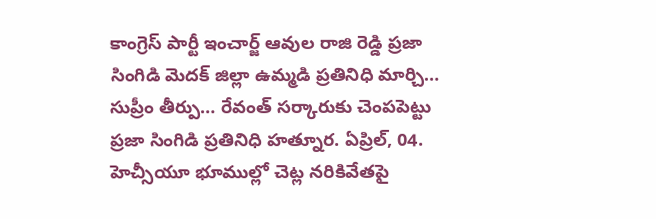కాంగ్రెస్ పార్టీ ఇంచార్జ్ ఆవుల రాజి రెడ్డి ప్రజా సింగిడి మెదక్ జిల్లా ఉమ్మడి ప్రతినిధి మార్చి…
సుప్రీం తీర్పు… రేవంత్ సర్కారుకు చెంపపెట్టు
ప్రజా సింగిడి ప్రతినిధి హత్నూర. ఏప్రిల్, 04. హెచ్సీయూ భూముల్లో చెట్ల నరికివేతపై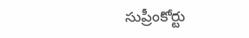సుప్రీంకోర్టు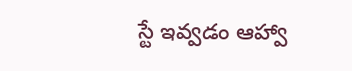స్టే ఇవ్వడం ఆహ్వా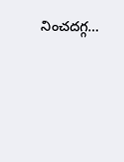నించదగ్గ…